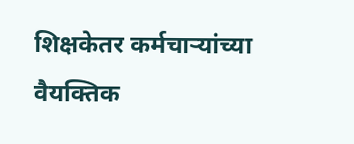शिक्षकेतर कर्मचाऱ्यांच्या वैयक्तिक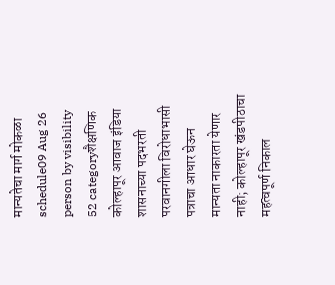मान्यतेचा मार्ग मोकळा
schedule09 Aug 26 person by visibility 52 categoryशैक्षणिक
कोल्हापूर आवाज इंडिया
शासनाच्या पदभरती परवानगीला विरोधाभासी पत्राचा आधार घेऊन मान्यता नाकारता येणार नाही; कोल्हापूर खंडपीठाचा महत्वपूर्ण निकाल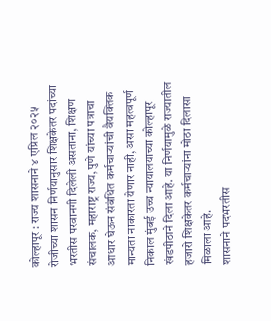कोल्हापूर : राज्य शासनाने ४ एप्रिल २०२५ रोजीच्या शासन निर्णयानुसार शिक्षकेतर पदांच्या भरतीस परवानगी दिलेली असताना, शिक्षण संचालक, महाराष्ट्र राज्य, पुणे यांच्या पत्राचा आधार घेऊन संबंधित कर्मचाऱ्यांची वैयक्तिक मान्यता नाकारता येणार नाही, असा महत्वपूर्ण निकाल मुंबई उच्च न्यायालयाच्या कोल्हापूर खंडपीठाने दिला आहे. या निर्णयामुळे राज्यातील हजारो शिक्षकेतर कर्मचाऱ्यांना मोठा दिलासा मिळाला आहे.
शासनाने पदभरतीस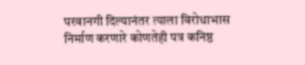परवानगी दिल्यानंतर त्याला विरोधाभास निर्माण करणारे कोणतेही पत्र कनिष्ठ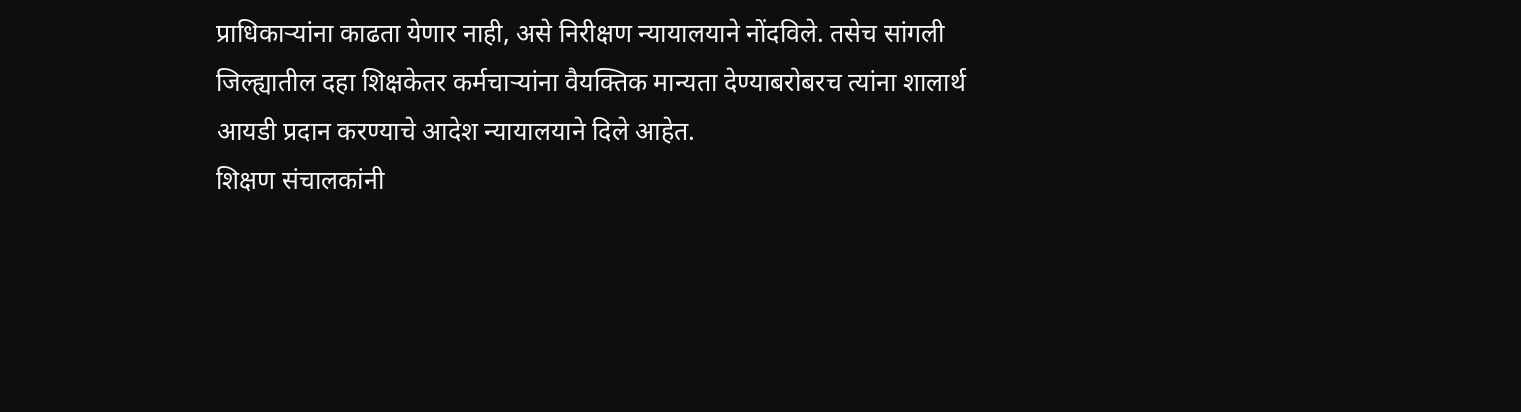प्राधिकाऱ्यांना काढता येणार नाही, असे निरीक्षण न्यायालयाने नोंदविले. तसेच सांगली जिल्ह्यातील दहा शिक्षकेतर कर्मचाऱ्यांना वैयक्तिक मान्यता देण्याबरोबरच त्यांना शालार्थ आयडी प्रदान करण्याचे आदेश न्यायालयाने दिले आहेत.
शिक्षण संचालकांनी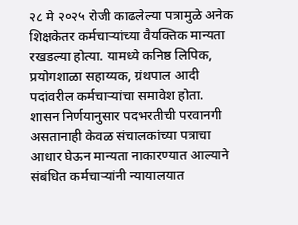२८ मे २०२५ रोजी काढलेल्या पत्रामुळे अनेक शिक्षकेतर कर्मचाऱ्यांच्या वैयक्तिक मान्यता रखडल्या होत्या. यामध्ये कनिष्ठ लिपिक, प्रयोगशाळा सहाय्यक, ग्रंथपाल आदी पदांवरील कर्मचाऱ्यांचा समावेश होता. शासन निर्णयानुसार पदभरतीची परवानगी असतानाही केवळ संचालकांच्या पत्राचा आधार घेऊन मान्यता नाकारण्यात आल्याने संबंधित कर्मचाऱ्यांनी न्यायालयात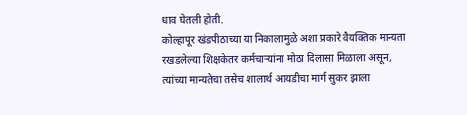धाव घेतली होती.
कोल्हापूर खंडपीठाच्या या निकालामुळे अशा प्रकारे वैयक्तिक मान्यता रखडलेल्या शिक्षकेतर कर्मचाऱ्यांना मोठा दिलासा मिळाला असून, त्यांच्या मान्यतेचा तसेच शालार्थ आयडीचा मार्ग सुकर झाला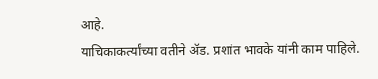आहे.
याचिकाकर्त्यांच्या वतीने ॲड. प्रशांत भावके यांनी काम पाहिले.